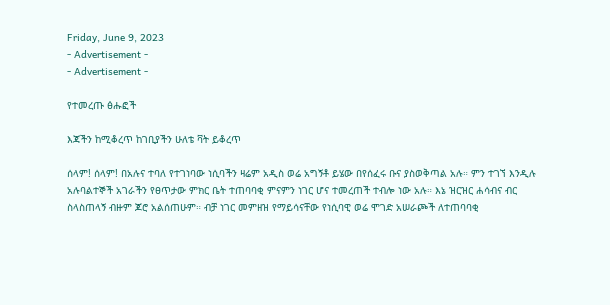Friday, June 9, 2023
- Advertisement -
- Advertisement -

የተመረጡ ፅሑፎች

እጃችን ከሚቆረጥ ከገቢያችን ሁለቴ ቫት ይቆረጥ

ሰላም! ሰላም! በአሉና ተባለ የተገነባው ነሲባችን ዛሬም አዲስ ወሬ አግኝቶ ይሄው በየሰፈሩ ቡና ያስወቅጣል አሉ። ምን ተገኘ እንዲሉ አሉባልተኞች አገራችን የፀጥታው ምክር ቤት ተጠባባቂ ምናምን ነገር ሆና ተመረጠች ተብሎ ነው አሉ። እኔ ዝርዝር ሐሳብና ብር ስላስጠላኝ ብዙም ጆሮ አልሰጠሁም። ብቻ ነገር መምዘዝ የማይሳናቸው የነሲባዊ ወሬ ሞገድ አሠራጮች ለተጠባባቂ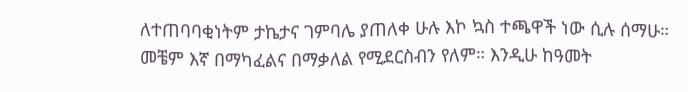ለተጠባባቂነትም ታኬታና ገምባሌ ያጠለቀ ሁሉ እኮ ኳስ ተጫዋች ነው ሲሉ ሰማሁ። መቼም እኛ በማካፈልና በማቃለል የሚደርስብን የለም። እንዲሁ ከዓመት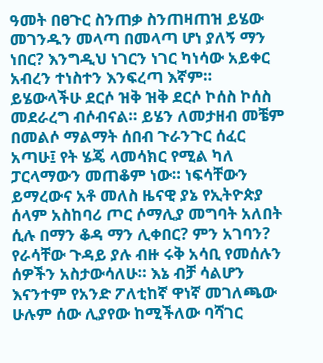ዓመት በፀጉር ስንጠቃ ስንጠዛጠዝ ይሄው መገንዱን መላጣ በመላጣ ሆነ ያለኝ ማን ነበር? እንግዲህ ነገርን ነገር ካነሳው አይቀር አብረን ተነስተን እንፍረጣ እኛም። ይሄውላችሁ ደርሶ ዝቅ ዝቅ ደርሶ ኮሰስ ኮሰስ መደራረግ ብሶብናል። ይሄን ለመታዘብ መቼም በመልሶ ማልማት ሰበብ ጉራንጉር ሰፈር አጣሁ፤ የት ሄጄ ላመሳክር የሚል ካለ ፓርላማውን መጠቆም ነው። ነፍሳቸውን ይማረውና አቶ መለስ ዜናዊ ያኔ የኢትዮጵያ ሰላም አስከባሪ ጦር ሶማሊያ መግባት አለበት ሲሉ በማን ቆዳ ማን ሊቀበር? ምን አገባን? የራሳቸው ጉዳይ ያሉ ብዙ ሩቅ አሳቢ የመሰሉን ሰዎችን አስታውሳለሁ። እኔ ብቻ ሳልሆን እናንተም የአንድ ፖለቲከኛ ዋነኛ መገለጫው ሁሉም ሰው ሊያየው ከሚችለው ባሻገር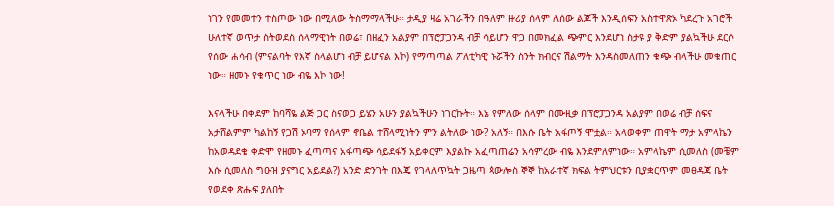ነገን የመመተን ተስጦው ነው በሚለው ትስማማላችሁ። ታዲያ ዛሬ አገራችን በዓለም ዙሪያ ሰላም ለሰው ልጆች እንዲሰፍን አስተዋጽኦ ካደረጉ አገሮች ሁለተኛ ወጥታ ስትወደስ ሰላማዊነት በወሬ፣ በዘፈን አልያም በፕሮፓጋንዳ ብቻ ሳይሆን ዋጋ በመክፈል ጭምር እንደሆነ ስታዩ ያ ቅድም ያልኳችሁ ደርሶ የሰው ሐሳብ (ምናልባት የእኛ ስላልሆነ ብቻ ይሆናል እኮ) የማጣጣል ፖለቲካዊ ኑሯችን ስንት ክብርና ሽልማት እንዳስመለጠን ቁጭ ብላችሁ መቁጠር ነው። ዘመኑ የቁጥር ነው ብዬ እኮ ነው!

እናላችሁ በቀደም ከባሻዬ ልጅ ጋር ስናወጋ ይሄን አሁን ያልኳችሁን ነገርኩት። እኔ የምለው ሰላም በሙዚቃ በፕሮፓጋንዳ አልያም በወሬ ብቻ ሰፍና አታሸልምም ካልከኝ የጋሽ ኦባማ የሰላም ኖቤል ተሸላሚነትን ምን ልትለው ነው? አለኝ። በእሱ ቤት አፋጦኝ ሞቷል። አላወቀም ጠዋት ማታ አምላኬን ከአወዳደቄ ቀድሞ የዘመኑ ፈጣጣና አፋጣጭ ሳይደፋኝ አይቀርም እያልኩ አፈጣጠሬን አሳምረው ብዬ እንደምለምነው። አምላኬም ሲመለስ (መቼም እሱ ሲመለስ ግዑዝ ያናግር አይደል?) አንድ ድንገት በእጄ የገላለጥኳት ጋዜጣ ጳውሎስ ኞኞ ከአራተኛ ክፍል ትምህርቱን ቢያቋርጥም መፀዳጃ ቤት የወደቀ ጽሑፍ ያለበት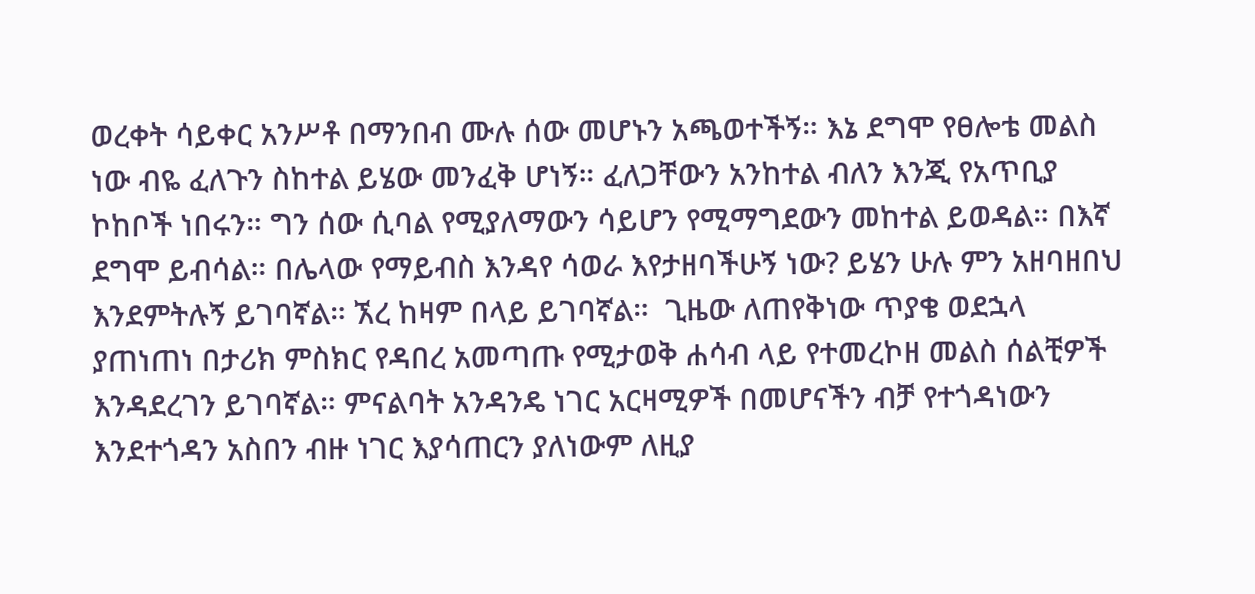ወረቀት ሳይቀር አንሥቶ በማንበብ ሙሉ ሰው መሆኑን አጫወተችኝ። እኔ ደግሞ የፀሎቴ መልስ ነው ብዬ ፈለጉን ስከተል ይሄው መንፈቅ ሆነኝ። ፈለጋቸውን አንከተል ብለን እንጂ የአጥቢያ ኮከቦች ነበሩን። ግን ሰው ሲባል የሚያለማውን ሳይሆን የሚማግደውን መከተል ይወዳል። በእኛ ደግሞ ይብሳል። በሌላው የማይብስ እንዳየ ሳወራ እየታዘባችሁኝ ነው? ይሄን ሁሉ ምን አዘባዘበህ እንደምትሉኝ ይገባኛል። ኧረ ከዛም በላይ ይገባኛል።  ጊዜው ለጠየቅነው ጥያቄ ወደኋላ ያጠነጠነ በታሪክ ምስክር የዳበረ አመጣጡ የሚታወቅ ሐሳብ ላይ የተመረኮዘ መልስ ሰልቺዎች እንዳደረገን ይገባኛል። ምናልባት አንዳንዴ ነገር አርዛሚዎች በመሆናችን ብቻ የተጎዳነውን እንደተጎዳን አስበን ብዙ ነገር እያሳጠርን ያለነውም ለዚያ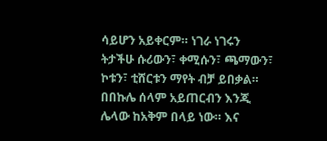ሳይሆን አይቀርም። ነገራ ነገሩን ትታችሁ ሱሪውን፣ ቀሚሱን፣ ጫማውን፣ ኮቱን፣ ቲሸርቱን ማየት ብቻ ይበቃል። በበኩሌ ሰላም አይጠርብን እንጂ ሌላው ከአቅም በላይ ነው። እና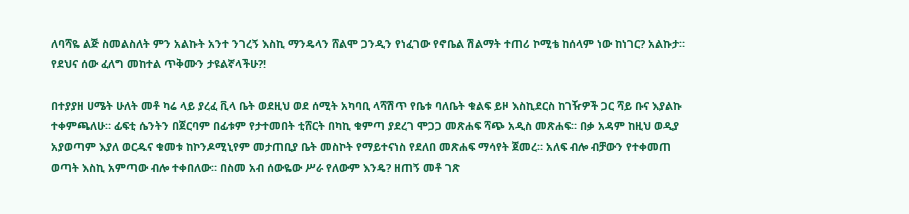ለባሻዬ ልጅ ስመልስለት ምን አልኩት አንተ ንገረኝ እስኪ ማንዴላን ሸልሞ ጋንዲን የነፈገው የኖቤል ሽልማት ተጠሪ ኮሚቴ ከሰላም ነው ከነገር? አልኩታ። የደህና ሰው ፈለግ መከተል ጥቅሙን ታዩልኛላችሁ?!

በተያያዘ ሀሜት ሁለት መቶ ካሬ ላይ ያረፈ ቪላ ቤት ወደዚህ ወደ ሰሚት አካባቢ ላሻሽጥ የቤቱ ባለቤት ቁልፍ ይዞ እስኪደርስ ከገዥዎች ጋር ሻይ ቡና እያልኩ ተቀምጫለሁ። ፊፍቲ ሴንትን በጀርባም በፊቱም የታተመበት ቲሸርት በካኪ ቁምጣ ያደረገ ሞጋጋ መጽሐፍ ሻጭ አዲስ መጽሐፍ። በቃ አዳም ከዚህ ወዲያ አያወጣም እያለ ወርዱና ቁመቱ ከኮንዶሚኒየም መታጠቢያ ቤት መስኮት የማይተናነስ የደለበ መጽሐፍ ማሳየት ጀመረ። አለፍ ብሎ ብቻውን የተቀመጠ ወጣት እስኪ አምጣው ብሎ ተቀበለው። በስመ አብ ሰውዬው ሥራ የለውም እንዴ? ዘጠኝ መቶ ገጽ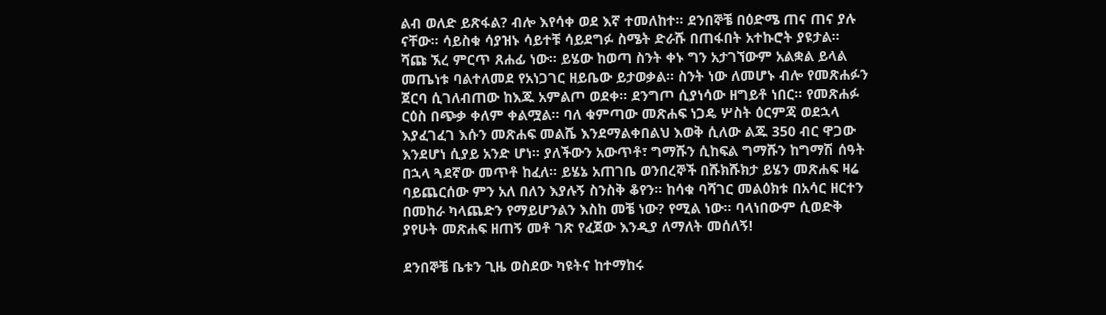ልብ ወለድ ይጽፋል? ብሎ እየሳቀ ወደ እኛ ተመለከተ። ደንበኞቼ በዕድሜ ጠና ጠና ያሉ ናቸው። ሳይስቁ ሳያዝኑ ሳይተቹ ሳይደግፉ ስሜት ድራሹ በጠፋበት አተኩሮት ያዩታል። ሻጩ ኧረ ምርጥ ጸሐፊ ነው። ይሄው ከወጣ ስንት ቀኑ ግን አታገኘውም አልቋል ይላል መጤነቱ ባልተለመደ የአነጋገር ዘይቤው ይታወቃል። ስንት ነው ለመሆኑ ብሎ የመጽሐፉን ጀርባ ሲገለብጠው ከእጁ አምልጦ ወደቀ። ደንግጦ ሲያነሳው ዘግይቶ ነበር። የመጽሐፉ ርዕስ በጭቃ ቀለም ቀልሟል። ባለ ቁምጣው መጽሐፍ ነጋዴ ሦስት ዕርምጃ ወደኋላ እያፈገፈገ እሱን መጽሐፍ መልሼ እንደማልቀበልህ እወቅ ሲለው ልጁ 350 ብር ዋጋው እንደሆነ ሲያይ አንድ ሆነ። ያለችውን አውጥቶ፣ ግማሹን ሲከፍል ግማሹን ከግማሽ ሰዓት በኋላ ጓደኛው መጥቶ ከፈለ። ይሄኔ አጠገቤ ወንበረኞች በሹክሹክታ ይሄን መጽሐፍ ዛሬ ባይጨርሰው ምን አለ በለን እያሉኝ ስንስቅ ቆየን። ከሳቁ ባሻገር መልዕክቱ በአሳር ዘርተን በመከራ ካላጨድን የማይሆንልን እስከ መቼ ነው? የሚል ነው። ባላነበውም ሲወድቅ ያየሁት መጽሐፍ ዘጠኝ መቶ ገጽ የፈጀው እንዲያ ለማለት መሰለኝ!

ደንበኞቼ ቤቱን ጊዜ ወስደው ካዩትና ከተማከሩ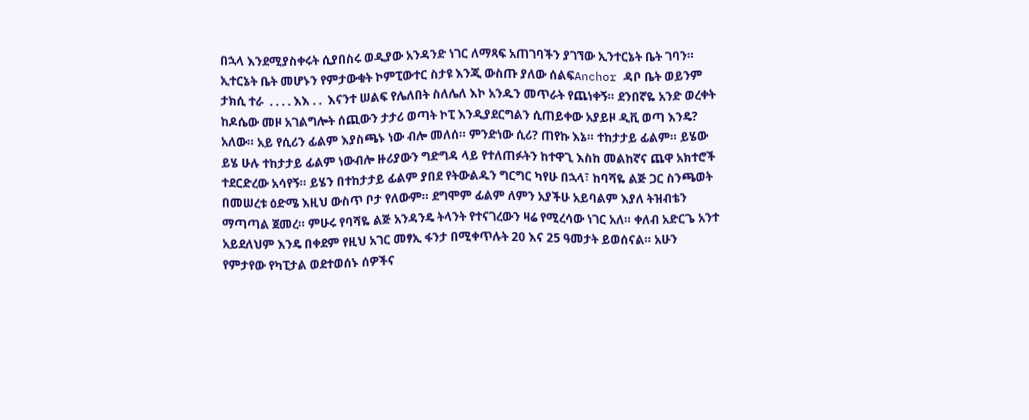በኋላ እንደሚያስቀሩት ሲያበስሩ ወዲያው አንዳንድ ነገር ለማጻፍ አጠገባችን ያገኘው ኢንተርኔት ቤት ገባን። ኢተርኔት ቤት መሆኑን የምታውቁት ኮምፒውተር ስታዩ እንጂ ውስጡ ያለው ሰልፍAnchor ዳቦ ቤት ወይንም ታክሲ ተራ  . . . . እእ . .  እናንተ ሠልፍ የሌለበት ስለሌለ እኮ አንዱን መጥራት የጨነቀኝ። ደንበኛዬ አንድ ወረቀት ከዶሴው መዞ አገልግሎት ሰጪውን ታታሪ ወጣት ኮፒ እንዲያደርግልን ሲጠይቀው አያይዞ ዲቪ ወጣ እንዴ? አለው። አይ የሲሪን ፊልም እያስጫኑ ነው ብሎ መለሰ። ምንድነው ሲሪ? ጠየኩ እኔ። ተከታታይ ፊልም። ይሄው ይሄ ሁሉ ተከታታይ ፊልም ነውብሎ ዙሪያውን ግድግዳ ላይ የተለጠፉትን ከተዋጊ እስከ መልከኛና ጨዋ አክተሮች ተደርድረው አሳየኝ። ይሄን በተከታታይ ፊልም ያበደ የትውልዱን ግርግር ካየሁ በኋላ፣ ከባሻዬ ልጅ ጋር ስንጫወት በመሠረቱ ዕድሜ እዚህ ውስጥ ቦታ የለውም። ደግሞም ፊልም ለምን አያችሁ አይባልም እያለ ትዝብቴን ማጣጣል ጀመረ። ምሁሩ የባሻዬ ልጅ አንዳንዴ ትላንት የተናገረውን ዛሬ የሚረሳው ነገር አለ። ቀለብ አድርጌ አንተ አይደለህም እንዴ በቀደም የዚህ አገር መፃኢ ፋንታ በሚቀጥሉት 20 እና 25 ዓመታት ይወሰናል። አሁን የምታየው የካፒታል ወደተወሰኑ ሰዎችና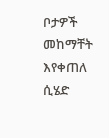ቦታዎች መከማቸት እየቀጠለ ሲሄድ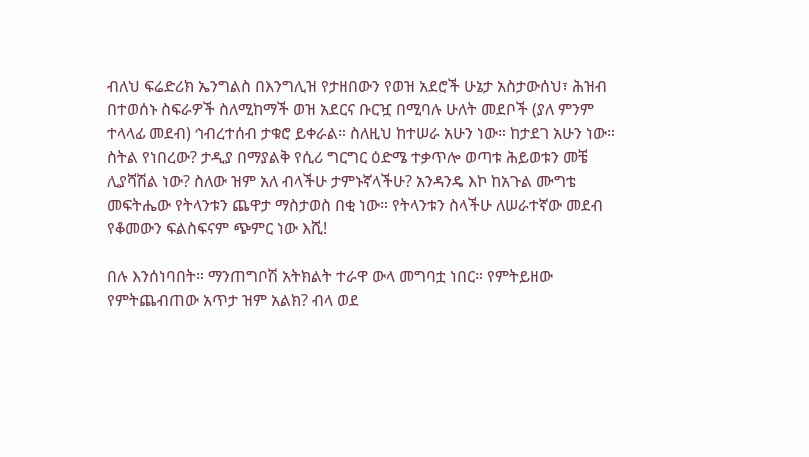ብለህ ፍሬድሪክ ኤንግልስ በእንግሊዝ የታዘበውን የወዝ አደሮች ሁኔታ አስታውሰህ፣ ሕዝብ በተወሰኑ ስፍራዎች ስለሚከማች ወዝ አደርና ቡርዧ በሚባሉ ሁለት መደቦች (ያለ ምንም ተላላፊ መደብ) ኅብረተሰብ ታቁሮ ይቀራል። ስለዚህ ከተሠራ አሁን ነው። ከታደገ አሁን ነው። ስትል የነበረው? ታዲያ በማያልቅ የሲሪ ግርግር ዕድሜ ተቃጥሎ ወጣቱ ሕይወቱን መቼ ሊያሻሽል ነው? ስለው ዝም አለ ብላችሁ ታምኑኛላችሁ? አንዳንዴ እኮ ከአጉል ሙግቴ መፍትሔው የትላንቱን ጨዋታ ማስታወስ በቂ ነው። የትላንቱን ስላችሁ ለሠራተኛው መደብ የቆመውን ፍልስፍናም ጭምር ነው እሺ!

በሉ እንሰነባበት። ማንጠግቦሽ አትክልት ተራዋ ውላ መግባቷ ነበር። የምትይዘው የምትጨብጠው አጥታ ዝም አልክ? ብላ ወደ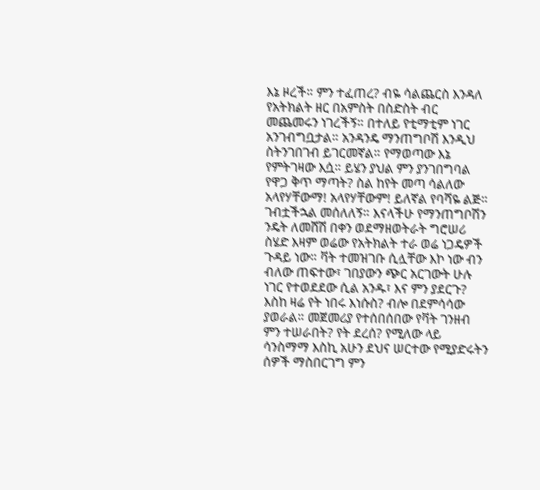እኔ ዞረች። ምን ተፈጠረ? ብዬ ሳልጨርስ እንዳለ የአትክልት ዘር በአምስት በስድስት ብር መጨመሩን ነገረችኝ። በተለይ የቲማቲም ነገር አንገብግቧታል። አንዳንዴ ማንጠግቦሽ እንዲህ ስትንገበገብ ይገርመኛል። የማወጣው እኔ የምትገዛው እሷ። ይሄን ያህል ምን ያንገበግባል የዋጋ ቅጥ ማጣት? ስል ከየት መጣ ሳልለው አላየሃቸውማ! አላየሃቸውም! ይለኛል የባሻዬ ልጅ። ገብቷችኋል መሰለለኝ። እናላችሁ የማንጠግቦሽን ንዴት ለመሸሽ በቀን ወደማዘወትራት ግሮሠሪ ስሄድ እዛም ወሬው የአትክልት ተራ ወሬ ነጋዴዎች ጉዳይ ነው። ቫት ተመዝገቡ ሲሏቸው እኮ ነው ብን ብለው ጠፍተው፣ ገበያውን ጭር አርገውት ሁሉ ነገር የተወደደው ሲል አንዱ፣ እና ምን ያደርጉ? እስከ ዛሬ የት ነበሩ እነሱስ? ብሎ በደምሳሳው ያወራል። መጀመሪያ የተሰበሰበው የቫት ገንዘብ ምን ተሠራበት? የት ደረሰ? የሚለው ላይ ሳንስማማ እስኪ አሁን ደህና ሠርተው የሚያድሩትን ሰዎች ማስበርገግ ምን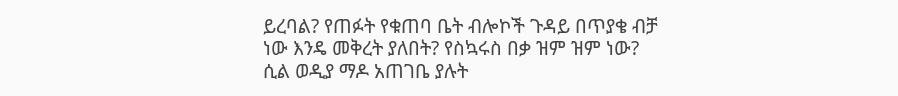ይረባል? የጠፉት የቁጠባ ቤት ብሎኮች ጉዳይ በጥያቄ ብቻ ነው እንዴ መቅረት ያለበት? የስኳሩስ በቃ ዝም ዝም ነው? ሲል ወዲያ ማዶ አጠገቤ ያሉት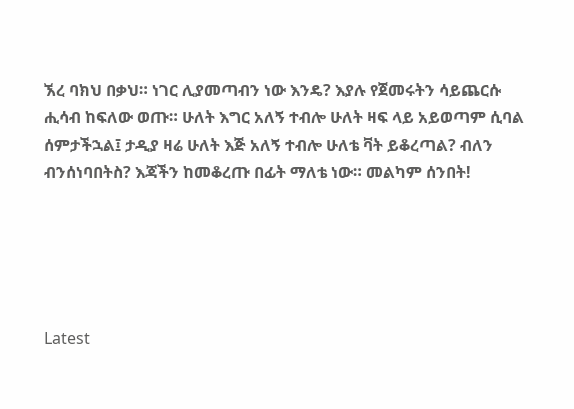ኧረ ባክህ በቃህ። ነገር ሊያመጣብን ነው እንዴ? እያሉ የጀመሩትን ሳይጨርሱ ሒሳብ ከፍለው ወጡ። ሁለት እግር አለኝ ተብሎ ሁለት ዛፍ ላይ አይወጣም ሲባል ሰምታችኋል፤ ታዲያ ዛሬ ሁለት እጅ አለኝ ተብሎ ሁለቴ ቫት ይቆረጣል? ብለን ብንሰነባበትስ? እጃችን ከመቆረጡ በፊት ማለቴ ነው። መልካም ሰንበት!





Latest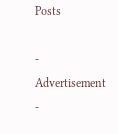Posts

- Advertisement -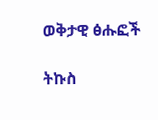ወቅታዊ ፅሑፎች

ትኩስ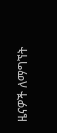ዜናዎች ለማግኘት